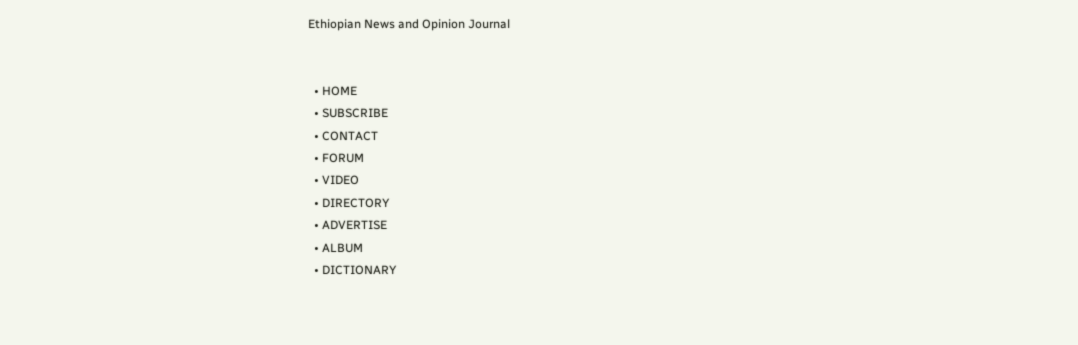Ethiopian News and Opinion Journal


  • HOME
  • SUBSCRIBE
  • CONTACT
  • FORUM
  • VIDEO
  • DIRECTORY
  • ADVERTISE
  • ALBUM
  • DICTIONARY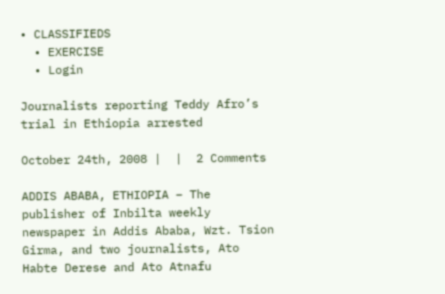• CLASSIFIEDS
  • EXERCISE
  • Login

Journalists reporting Teddy Afro’s trial in Ethiopia arrested

October 24th, 2008 |  |  2 Comments

ADDIS ABABA, ETHIOPIA – The publisher of Inbilta weekly newspaper in Addis Ababa, Wzt. Tsion Girma, and two journalists, Ato Habte Derese and Ato Atnafu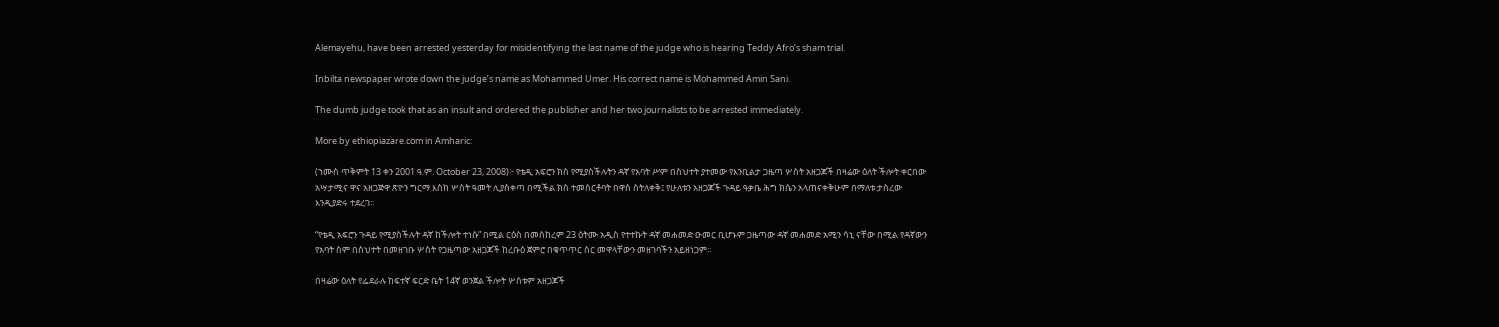Alemayehu, have been arrested yesterday for misidentifying the last name of the judge who is hearing Teddy Afro’s sham trial.

Inbilta newspaper wrote down the judge’s name as Mohammed Umer. His correct name is Mohammed Amin Sani.

The dumb judge took that as an insult and ordered the publisher and her two journalists to be arrested immediately.

More by ethiopiazare.com in Amharic:

(ኀሙስ ጥቅምት 13 ቀን 2001 ዓ.ም. October 23, 2008)፦ የቴዲ አፍሮን ክስ የሚያስችሉትን ዳኛ የአባት ሥም በስህተት ያተመው የእንቢልታ ጋዜጣ ሦስት አዘጋጆች በዛሬው ዕለት ችሎት ቀርበው አሣታሚና ዋና አዘጋጅዋ ጽዮን ግርማ እስከ ሦስት ዓመት ሊያስቀጣ በሚችል ክስ ተመስርቶባት በዋስ ስትለቀቅ፤ የሁለቱን አዘጋጆች ጉዳይ ዓቃቤ ሕግ ክሴን አላጠናቀቅሁም በማለቱ ታስረው እንዲያድሩ ተደረገ።

“የቴዲ አፍሮን ጉዳይ የሚያስችሉት ዳኛ ከችሎት ተነሱ” በሚል ርዕስ በመስከረም 23 ዕትሙ አዲስ የተተኩት ዳኛ መሐመድ ዑመር ቢሆኑም ጋዜጣው ዳኛ መሐመድ አሚን ሳኒ ናቸው በሚል የዳኛውን የአባት ስም በስህተት በመዘገቡ ሦስት የጋዜጣው አዘጋጆች ከረቡዕ ጀምሮ በቁጥጥር ስር መዋላቸውን መዘገባችን አይዘነጋም።

በዛሬው ዕለት የፌደራሉ ከፍተኛ ፍርድ ቤት 14ኛ ወንጀል ችሎት ሦስቱም አዘጋጆች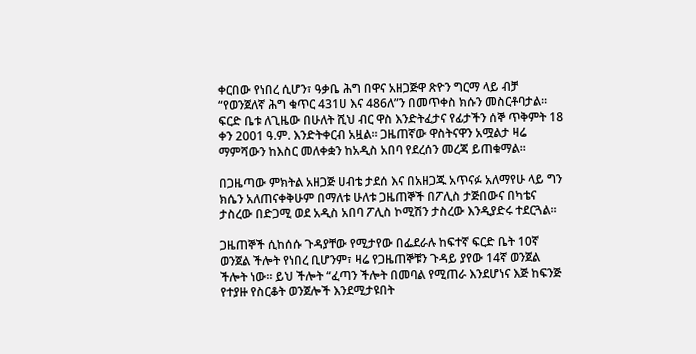ቀርበው የነበረ ሲሆን፣ ዓቃቤ ሕግ በዋና አዘጋጅዋ ጽዮን ግርማ ላይ ብቻ “የወንጀለኛ ሕግ ቁጥር 431ሀ እና 486ለ”ን በመጥቀስ ክሱን መስርቶባታል። ፍርድ ቤቱ ለጊዜው በሁለት ሺህ ብር ዋስ እንድትፈታና የፊታችን ሰኞ ጥቅምት 18 ቀን 2001 ዓ.ም. እንድትቀርብ አዟል። ጋዜጠኛው ዋስትናዋን አሟልታ ዛሬ ማምሻውን ከእስር መለቀቋን ከአዲስ አበባ የደረሰን መረጃ ይጠቁማል።

በጋዜጣው ምክትል አዘጋጅ ሀብቴ ታደሰ እና በአዘጋጁ አጥናፉ አለማየሁ ላይ ግን ክሴን አለጠናቀቅሁም በማለቱ ሁለቱ ጋዜጠኞች በፖሊስ ታጅበውና በካቴና ታስረው በድጋሚ ወደ አዲስ አበባ ፖሊስ ኮሚሽን ታስረው እንዲያድሩ ተደርጓል።

ጋዜጠኞች ሲከሰሱ ጉዳያቸው የሚታየው በፌደራሉ ከፍተኛ ፍርድ ቤት 10ኛ ወንጀል ችሎት የነበረ ቢሆንም፣ ዛሬ የጋዜጠኞቹን ጉዳይ ያየው 14ኛ ወንጀል ችሎት ነው። ይህ ችሎት “ፈጣን ችሎት በመባል የሚጠራ እንደሆነና እጅ ከፍንጅ የተያዙ የስርቆት ወንጀሎች እንደሚታዩበት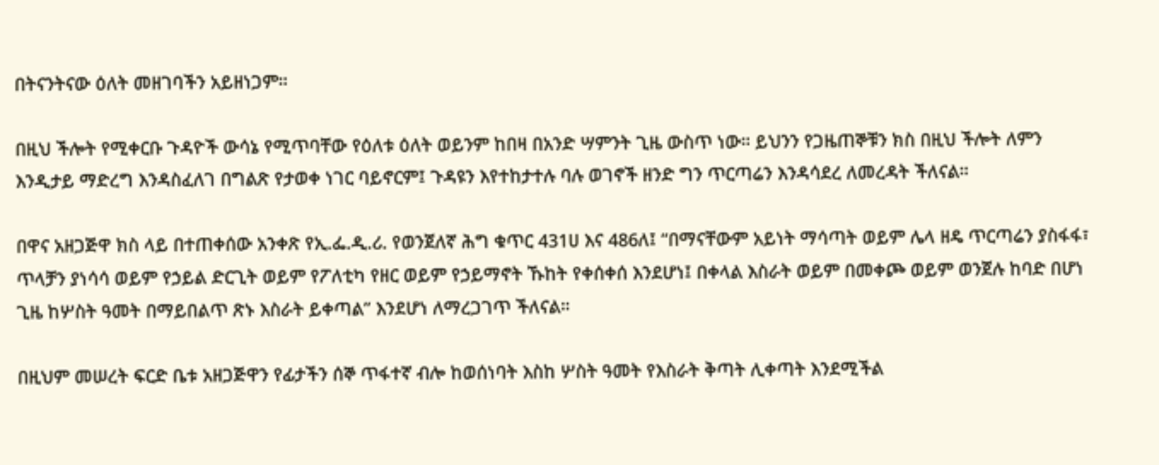በትናንትናው ዕለት መዘገባችን አይዘነጋም።

በዚህ ችሎት የሚቀርቡ ጉዳዮች ውሳኔ የሚጥባቸው የዕለቱ ዕለት ወይንም ከበዛ በአንድ ሣምንት ጊዜ ውስጥ ነው። ይህንን የጋዜጠኞቹን ክስ በዚህ ችሎት ለምን እንዲታይ ማድረግ እንዳስፈለገ በግልጽ የታወቀ ነገር ባይኖርም፤ ጉዳዩን እየተከታተሉ ባሉ ወገኖች ዘንድ ግን ጥርጣሬን እንዳሳደረ ለመረዳት ችለናል።

በዋና አዘጋጅዋ ክስ ላይ በተጠቀሰው አንቀጽ የኢ.ፌ.ዲ.ሪ. የወንጀለኛ ሕግ ቁጥር 431ሀ እና 486ለ፤ “በማናቸውም አይነት ማሳጣት ወይም ሌላ ዘዴ ጥርጣሬን ያስፋፋ፣ ጥላቻን ያነሳሳ ወይም የኃይል ድርጊት ወይም የፖለቲካ የዘር ወይም የኃይማኖት ኹከት የቀሰቀሰ እንደሆነ፤ በቀላል እስራት ወይም በመቀጮ ወይም ወንጀሉ ከባድ በሆነ ጊዜ ከሦስት ዓመት በማይበልጥ ጽኑ እስራት ይቀጣል” እንደሆነ ለማረጋገጥ ችለናል።

በዚህም መሠረት ፍርድ ቤቱ አዘጋጅዋን የፊታችን ሰኞ ጥፋተኛ ብሎ ከወሰነባት እስከ ሦስት ዓመት የእስራት ቅጣት ሊቀጣት እንደሚችል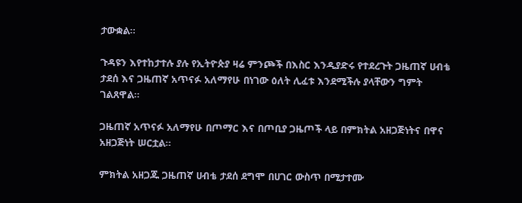ታውቋል።

ጉዳዩን እየተከታተሉ ያሉ የኢትዮጵያ ዛሬ ምንጮች በእስር እንዲያድሩ የተደረጉት ጋዜጠኛ ሀብቴ ታደሰ እና ጋዜጠኛ አጥናፉ አለማየሁ በነገው ዕለት ሊፈቱ እንደሚችሉ ያላቸውን ግምት ገልጸዋል።

ጋዜጠኛ አጥናፉ አለማየሁ በጦማር እና በጦቢያ ጋዜጦች ላይ በምክትል አዘጋጅነትና በዋና አዘጋጅነት ሠርቷል።

ምክትል አዘጋጁ ጋዜጠኛ ሀብቴ ታደሰ ደግሞ በሀገር ውስጥ በሚታተሙ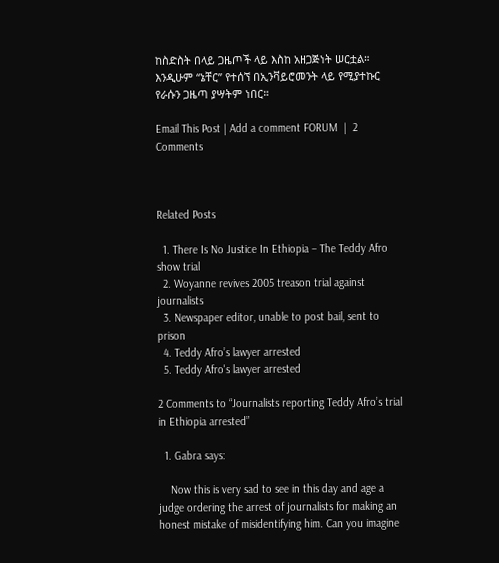ከስድስት በላይ ጋዜጦች ላይ እስከ አዘጋጅነት ሠርቷል። እንዲሁም “ኔቸር” የተሰኘ በኢንቫይሮመንት ላይ የሚያተኩር የራሱን ጋዜጣ ያሣትም ነበር።

Email This Post | Add a comment FORUM  |  2 Comments



Related Posts

  1. There Is No Justice In Ethiopia – The Teddy Afro show trial
  2. Woyanne revives 2005 treason trial against journalists
  3. Newspaper editor, unable to post bail, sent to prison
  4. Teddy Afro’s lawyer arrested
  5. Teddy Afro's lawyer arrested

2 Comments to “Journalists reporting Teddy Afro’s trial in Ethiopia arrested”

  1. Gabra says:

    Now this is very sad to see in this day and age a judge ordering the arrest of journalists for making an honest mistake of misidentifying him. Can you imagine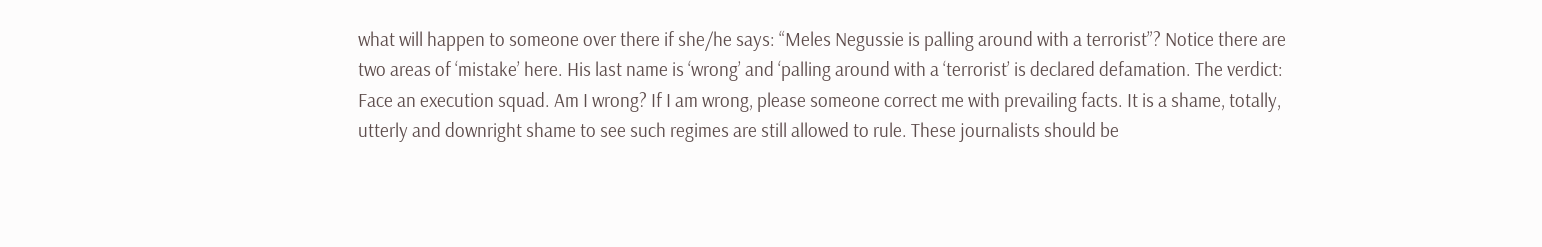what will happen to someone over there if she/he says: “Meles Negussie is palling around with a terrorist”? Notice there are two areas of ‘mistake’ here. His last name is ‘wrong’ and ‘palling around with a ‘terrorist’ is declared defamation. The verdict: Face an execution squad. Am I wrong? If I am wrong, please someone correct me with prevailing facts. It is a shame, totally, utterly and downright shame to see such regimes are still allowed to rule. These journalists should be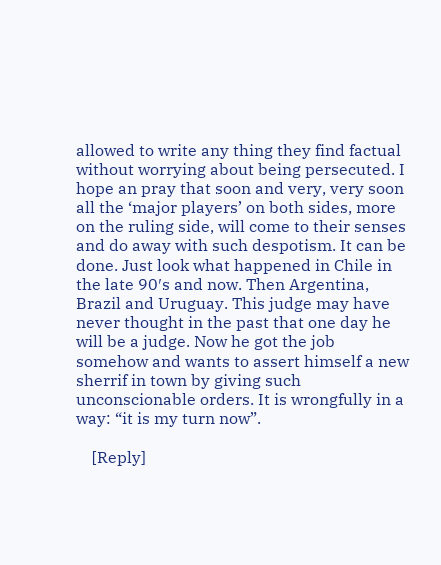allowed to write any thing they find factual without worrying about being persecuted. I hope an pray that soon and very, very soon all the ‘major players’ on both sides, more on the ruling side, will come to their senses and do away with such despotism. It can be done. Just look what happened in Chile in the late 90′s and now. Then Argentina, Brazil and Uruguay. This judge may have never thought in the past that one day he will be a judge. Now he got the job somehow and wants to assert himself a new sherrif in town by giving such unconscionable orders. It is wrongfully in a way: “it is my turn now”.

    [Reply]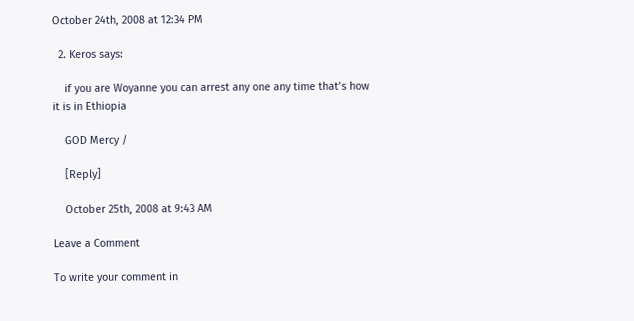October 24th, 2008 at 12:34 PM

  2. Keros says:

    if you are Woyanne you can arrest any one any time that’s how it is in Ethiopia

    GOD Mercy /

    [Reply]

    October 25th, 2008 at 9:43 AM

Leave a Comment

To write your comment in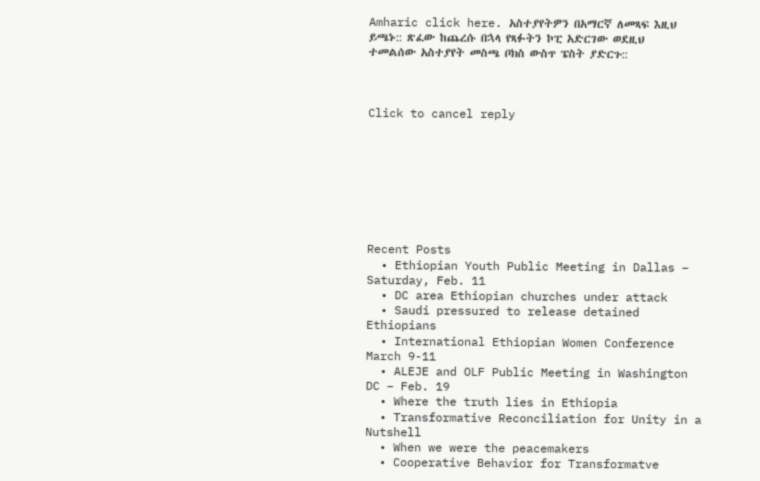Amharic click here. አስተያየትዎን በአማርኛ ለመጻፍ እዚህ ይጫኑ:: ጽፈው ከጨረሱ በኋላ የጻፉትን ኮፒ አድርገው ወደዚህ ተመልሰው አስተያየት መስጫ ቦክስ ውስጥ ፔስት ያድርጉ::



Click to cancel reply








Recent Posts
  • Ethiopian Youth Public Meeting in Dallas – Saturday, Feb. 11
  • DC area Ethiopian churches under attack
  • Saudi pressured to release detained Ethiopians
  • International Ethiopian Women Conference March 9-11
  • ALEJE and OLF Public Meeting in Washington DC – Feb. 19
  • Where the truth lies in Ethiopia
  • Transformative Reconciliation for Unity in a Nutshell
  • When we were the peacemakers
  • Cooperative Behavior for Transformatve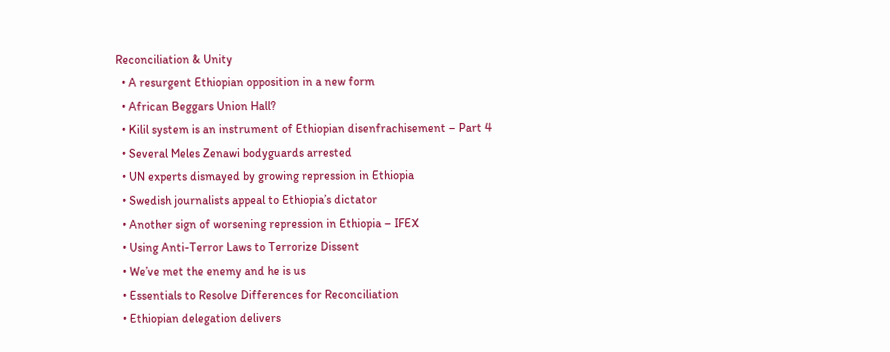Reconciliation & Unity
  • A resurgent Ethiopian opposition in a new form
  • African Beggars Union Hall?
  • Kilil system is an instrument of Ethiopian disenfrachisement – Part 4
  • Several Meles Zenawi bodyguards arrested
  • UN experts dismayed by growing repression in Ethiopia
  • Swedish journalists appeal to Ethiopia’s dictator
  • Another sign of worsening repression in Ethiopia – IFEX
  • Using Anti-Terror Laws to Terrorize Dissent
  • We’ve met the enemy and he is us
  • Essentials to Resolve Differences for Reconciliation
  • Ethiopian delegation delivers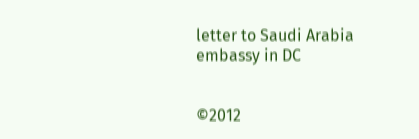letter to Saudi Arabia embassy in DC


©2012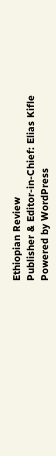Ethiopian Review
Publisher & Editor-in-Chief: Elias Kifle
Powered by WordPress